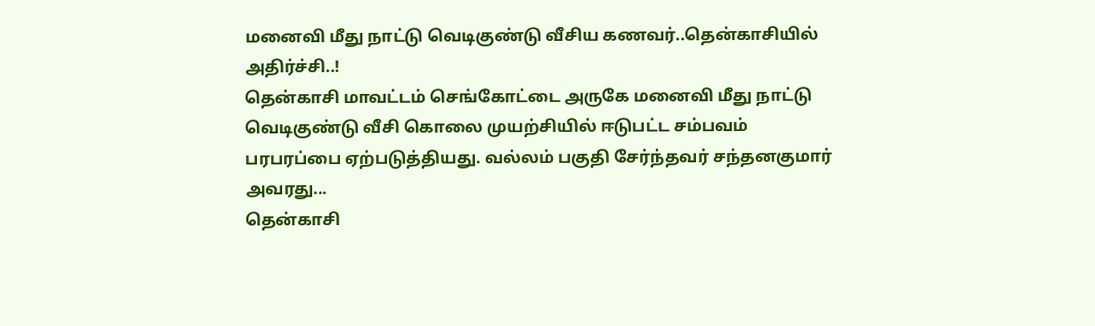மனைவி மீது நாட்டு வெடிகுண்டு வீசிய கணவர்..தென்காசியில் அதிர்ச்சி..!
தென்காசி மாவட்டம் செங்கோட்டை அருகே மனைவி மீது நாட்டு வெடிகுண்டு வீசி கொலை முயற்சியில் ஈடுபட்ட சம்பவம் பரபரப்பை ஏற்படுத்தியது. வல்லம் பகுதி சேர்ந்தவர் சந்தனகுமார் அவரது...
தென்காசி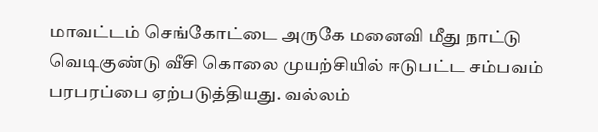மாவட்டம் செங்கோட்டை அருகே மனைவி மீது நாட்டு வெடிகுண்டு வீசி கொலை முயற்சியில் ஈடுபட்ட சம்பவம் பரபரப்பை ஏற்படுத்தியது. வல்லம்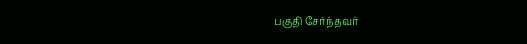பகுதி சேர்ந்தவர்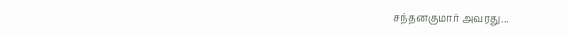சந்தனகுமார் அவரது...